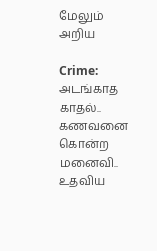மேலும் அறிய

Crime: அடங்காத காதல்.. கணவனை கொன்ற மனைவி.. உதவிய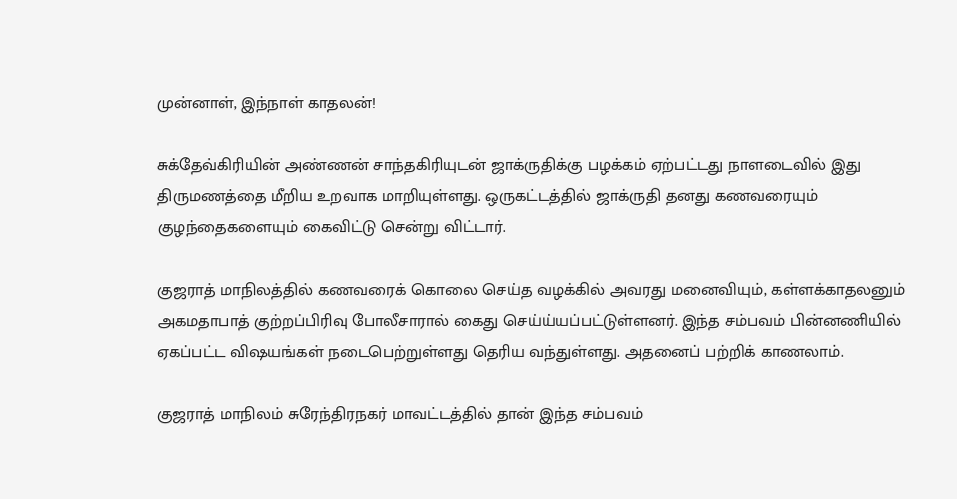முன்னாள், இந்நாள் காதலன்!

சுக்தேவ்கிரியின் அண்ணன் சாந்தகிரியுடன் ஜாக்ருதிக்கு பழக்கம் ஏற்பட்டது நாளடைவில் இது திருமணத்தை மீறிய உறவாக மாறியுள்ளது. ஒருகட்டத்தில் ஜாக்ருதி தனது கணவரையும் குழந்தைகளையும் கைவிட்டு சென்று விட்டார்.

குஜராத் மாநிலத்தில் கணவரைக் கொலை செய்த வழக்கில் அவரது மனைவியும், கள்ளக்காதலனும் அகமதாபாத் குற்றப்பிரிவு போலீசாரால் கைது செய்ய்யப்பட்டுள்ளனர். இந்த சம்பவம் பின்னணியில் ஏகப்பட்ட விஷயங்கள் நடைபெற்றுள்ளது தெரிய வந்துள்ளது. அதனைப் பற்றிக் காணலாம்.

குஜராத் மாநிலம் சுரேந்திரநகர் மாவட்டத்தில் தான் இந்த சம்பவம்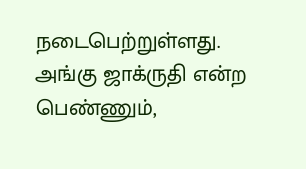நடைபெற்றுள்ளது. அங்கு ஜாக்ருதி என்ற பெண்ணும்,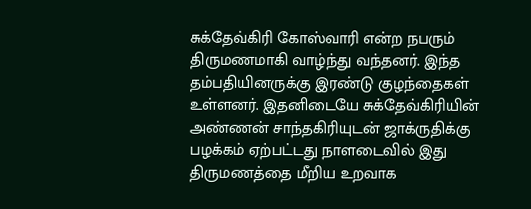சுக்தேவ்கிரி கோஸ்வாரி என்ற நபரும் திருமணமாகி வாழ்ந்து வந்தனர். இந்த தம்பதியினருக்கு இரண்டு குழந்தைகள் உள்ளனர். இதனிடையே சுக்தேவ்கிரியின் அண்ணன் சாந்தகிரியுடன் ஜாக்ருதிக்கு பழக்கம் ஏற்பட்டது நாளடைவில் இது திருமணத்தை மீறிய உறவாக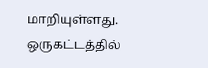மாறியுள்ளது. ஒருகட்டத்தில்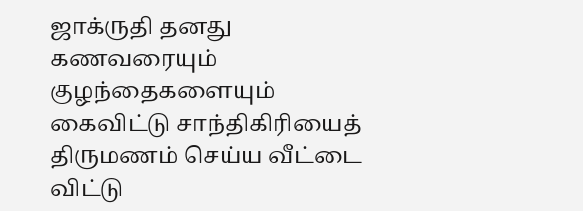ஜாக்ருதி தனது கணவரையும் குழந்தைகளையும் கைவிட்டு சாந்திகிரியைத் திருமணம் செய்ய வீட்டை விட்டு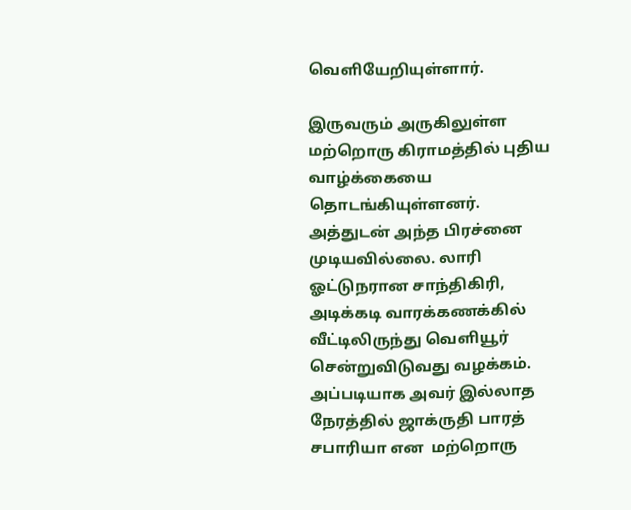வெளியேறியுள்ளார்.

இருவரும் அருகிலுள்ள மற்றொரு கிராமத்தில் புதிய வாழ்க்கையை தொடங்கியுள்ளனர். அத்துடன் அந்த பிரச்னை முடியவில்லை. லாரி ஓட்டுநரான சாந்திகிரி, அடிக்கடி வாரக்கணக்கில் வீட்டிலிருந்து வெளியூர் சென்றுவிடுவது வழக்கம். அப்படியாக அவர் இல்லாத நேரத்தில் ஜாக்ருதி பாரத் சபாரியா என  மற்றொரு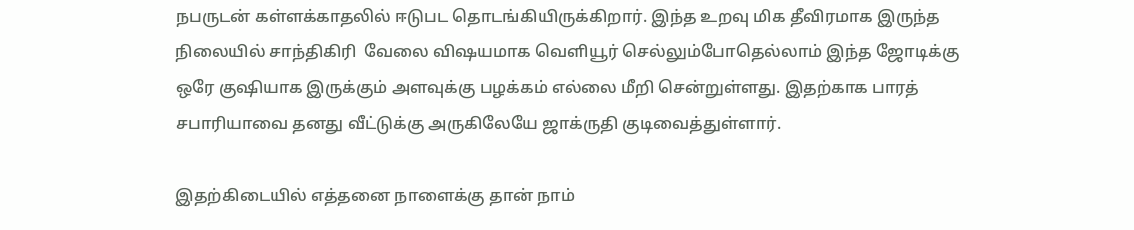நபருடன் கள்ளக்காதலில் ஈடுபட தொடங்கியிருக்கிறார். இந்த உறவு மிக தீவிரமாக இருந்த நிலையில் சாந்திகிரி  வேலை விஷயமாக வெளியூர் செல்லும்போதெல்லாம் இந்த ஜோடிக்கு ஒரே குஷியாக இருக்கும் அளவுக்கு பழக்கம் எல்லை மீறி சென்றுள்ளது. இதற்காக பாரத் சபாரியாவை தனது வீட்டுக்கு அருகிலேயே ஜாக்ருதி குடிவைத்துள்ளார்.

இதற்கிடையில் எத்தனை நாளைக்கு தான் நாம்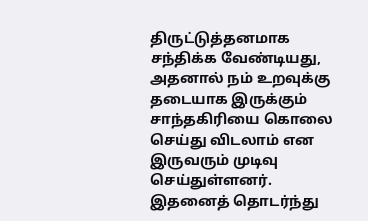திருட்டுத்தனமாக சந்திக்க வேண்டியது, அதனால் நம் உறவுக்கு தடையாக இருக்கும் சாந்தகிரியை கொலை செய்து விடலாம் என இருவரும் முடிவு செய்துள்ளனர். இதனைத் தொடர்ந்து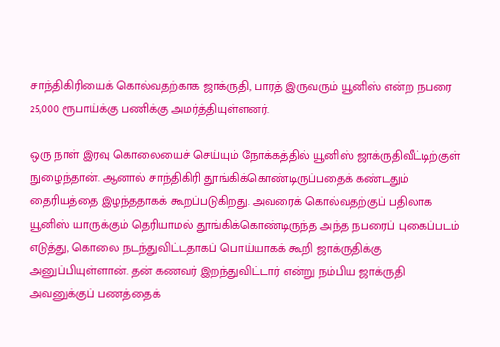சாந்திகிரியைக் கொல்வதற்காக ஜாக்ருதி, பாரத் இருவரும் யூனிஸ் என்ற நபரை 25,000 ரூபாய்க்கு பணிக்கு அமர்த்தியுள்ளனர்.

ஒரு நாள் இரவு கொலையைச் செய்யும் நோக்கத்தில் யூனிஸ் ஜாக்ருதிவீட்டிற்குள் நுழைந்தான். ஆனால் சாந்திகிரி தூங்கிக்கொண்டிருப்பதைக் கண்டதும் தைரியத்தை இழந்ததாகக் கூறப்படுகிறது. அவரைக் கொல்வதற்குப் பதிலாக யூனிஸ் யாருக்கும் தெரியாமல் தூங்கிக்கொண்டிருந்த அந்த நபரைப் புகைப்படம் எடுத்து, கொலை நடந்துவிட்டதாகப் பொய்யாகக் கூறி ஜாக்ருதிக்கு அனுப்பியுள்ளான். தன் கணவர் இறந்துவிட்டார் என்று நம்பிய ஜாக்ருதி அவனுக்குப் பணத்தைக்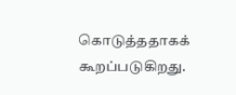கொடுத்ததாகக் கூறப்படுகிறது.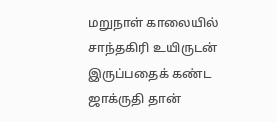மறுநாள் காலையில் சாந்தகிரி உயிருடன் இருப்பதைக் கண்ட ஜாக்ருதி தான்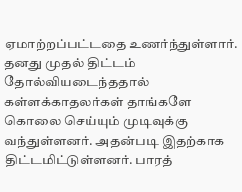ஏமாற்றப்பட்டதை உணர்ந்துள்ளார். தனது முதல் திட்டம் தோல்வியடைந்ததால் கள்ளக்காதலர்கள் தாங்களே கொலை செய்யும் முடிவுக்கு வந்துள்ளனர். அதன்படி இதற்காக திட்டமிட்டுள்ளனர். பாரத்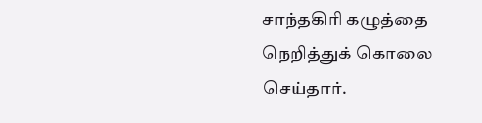சாந்தகிரி கழுத்தை நெறித்துக் கொலை செய்தார்.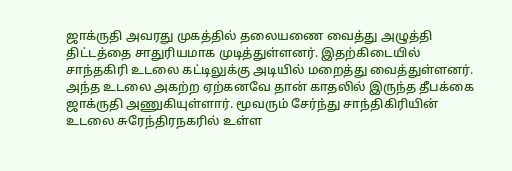ஜாக்ருதி அவரது முகத்தில் தலையணை வைத்து அழுத்தி திட்டத்தை சாதுரியமாக முடித்துள்ளனர். இதற்கிடையில் சாந்தகிரி உடலை கட்டிலுக்கு அடியில் மறைத்து வைத்துள்ளனர். அந்த உடலை அகற்ற ஏற்கனவே தான் காதலில் இருந்த தீபக்கை ஜாக்ருதி அணுகியுள்ளார். மூவரும் சேர்ந்து சாந்திகிரியின் உடலை சுரேந்திரநகரில் உள்ள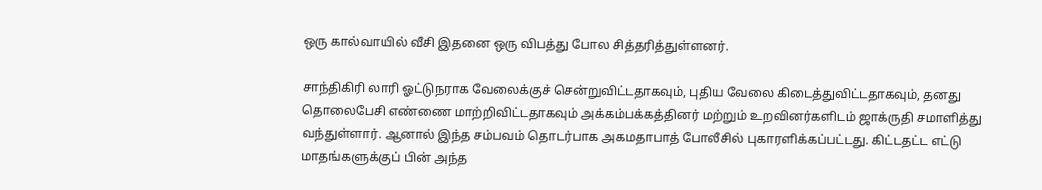ஒரு கால்வாயில் வீசி இதனை ஒரு விபத்து போல சித்தரித்துள்ளனர்.

சாந்திகிரி லாரி ஓட்டுநராக வேலைக்குச் சென்றுவிட்டதாகவும், புதிய வேலை கிடைத்துவிட்டதாகவும், தனது தொலைபேசி எண்ணை மாற்றிவிட்டதாகவும் அக்கம்பக்கத்தினர் மற்றும் உறவினர்களிடம் ஜாக்ருதி சமாளித்து வந்துள்ளார். ஆனால் இந்த சம்பவம் தொடர்பாக அகமதாபாத் போலீசில் புகாரளிக்கப்பட்டது. கிட்டதட்ட எட்டு மாதங்களுக்குப் பின் அந்த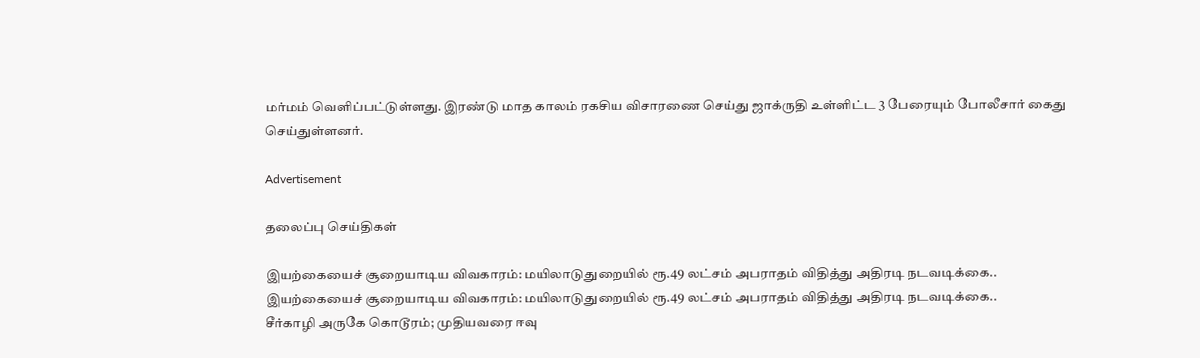மர்மம் வெளிப்பட்டுள்ளது. இரண்டு மாத காலம் ரகசிய விசாரணை செய்து ஜாக்ருதி உள்ளிட்ட 3 பேரையும் போலீசார் கைது செய்துள்ளனர்.

Advertisement

தலைப்பு செய்திகள்

இயற்கையைச் சூறையாடிய விவகாரம்: மயிலாடுதுறையில் ரூ.49 லட்சம் அபராதம் விதித்து அதிரடி நடவடிக்கை..
இயற்கையைச் சூறையாடிய விவகாரம்: மயிலாடுதுறையில் ரூ.49 லட்சம் அபராதம் விதித்து அதிரடி நடவடிக்கை..
சீர்காழி அருகே கொடூரம்; முதியவரை ஈவு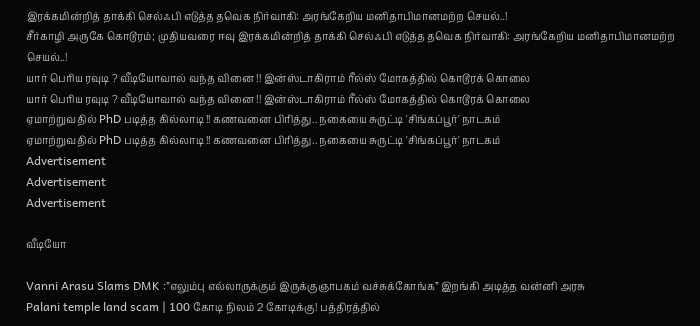இரக்கமின்றித் தாக்கி செல்ஃபி எடுத்த தவெக நிர்வாகி: அரங்கேறிய மனிதாபிமானமற்ற செயல்..!
சீர்காழி அருகே கொடூரம்; முதியவரை ஈவு இரக்கமின்றித் தாக்கி செல்ஃபி எடுத்த தவெக நிர்வாகி: அரங்கேறிய மனிதாபிமானமற்ற செயல்..!
யார் பெரிய ரவுடி ? வீடியோவால் வந்த வினை !! இன்ஸ்டாகிராம் ரீல்ஸ் மோகத்தில் கொடூரக் கொலை
யார் பெரிய ரவுடி ? வீடியோவால் வந்த வினை !! இன்ஸ்டாகிராம் ரீல்ஸ் மோகத்தில் கொடூரக் கொலை
ஏமாற்றுவதில் PhD படித்த கில்லாடி !! கணவனை பிரித்து.. நகையை சுருட்டி 'சிங்கப்பூர்' நாடகம்
ஏமாற்றுவதில் PhD படித்த கில்லாடி !! கணவனை பிரித்து.. நகையை சுருட்டி 'சிங்கப்பூர்' நாடகம்
Advertisement
Advertisement
Advertisement

வீடியோ

Vanni Arasu Slams DMK :”எலும்பு எல்லாருக்கும் இருக்குஞாபகம் வச்சுக்கோங்க” இறங்கி அடித்த வன்னி அரசு
Palani temple land scam | 100 கோடி நிலம் 2 கோடிக்கு! பத்திரத்தில்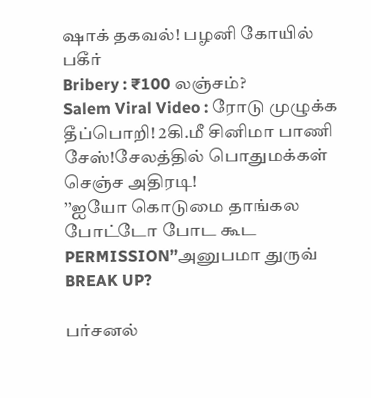ஷாக் தகவல்! பழனி கோயில் பகீர்
Bribery : ₹100 லஞ்சம்?
Salem Viral Video : ரோடு முழுக்க தீப்பொறி! 2கி.மீ சினிமா பாணி சேஸ்!சேலத்தில் பொதுமக்கள் செஞ்ச அதிரடி!
’’ஐயோ கொடுமை தாங்கல போட்டோ போட கூட PERMISSION’’அனுபமா துருவ் BREAK UP?

பர்சனல்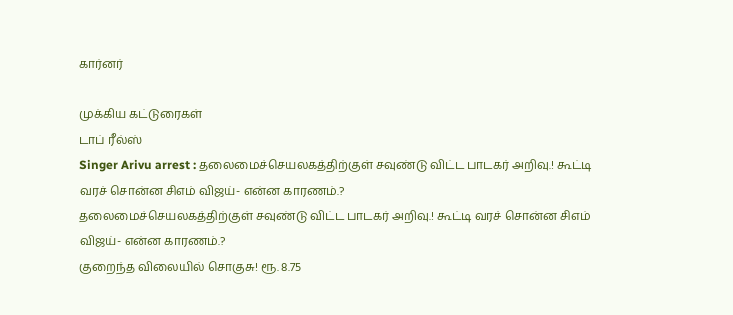கார்னர்

முக்கிய கட்டுரைகள்
டாப் ரீல்ஸ்
Singer Arivu arrest : தலைமைச்செயலகத்திற்குள் சவுண்டு விட்ட பாடகர் அறிவு.! கூட்டி வரச் சொன்ன சிஎம் விஜய்- என்ன காரணம்.?
தலைமைச்செயலகத்திற்குள் சவுண்டு விட்ட பாடகர் அறிவு.! கூட்டி வரச் சொன்ன சிஎம் விஜய்- என்ன காரணம்.?
குறைந்த விலையில் சொகுசு! ரூ. 8.75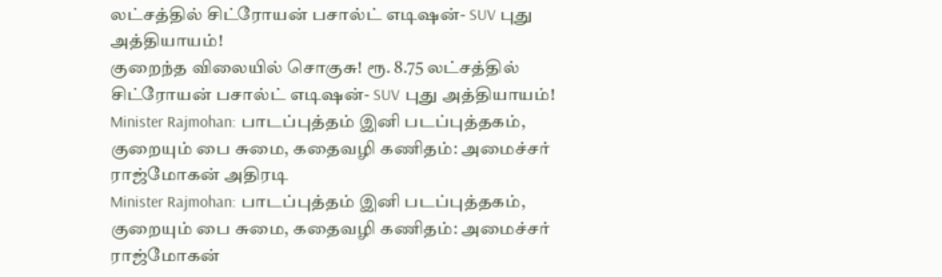லட்சத்தில் சிட்ரோயன் பசால்ட் எடிஷன்- SUV புது அத்தியாயம்!
குறைந்த விலையில் சொகுசு! ரூ. 8.75 லட்சத்தில் சிட்ரோயன் பசால்ட் எடிஷன்- SUV புது அத்தியாயம்!
Minister Rajmohan: பாடப்புத்தம் இனி படப்புத்தகம், குறையும் பை சுமை, கதைவழி கணிதம்: அமைச்சர் ராஜ்மோகன் அதிரடி
Minister Rajmohan: பாடப்புத்தம் இனி படப்புத்தகம், குறையும் பை சுமை, கதைவழி கணிதம்: அமைச்சர் ராஜ்மோகன்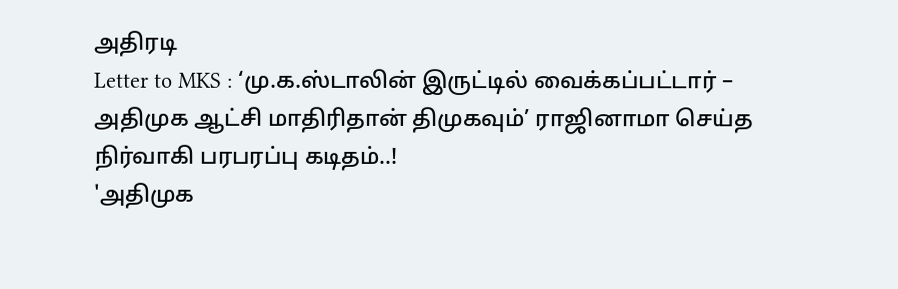அதிரடி
Letter to MKS : ‘மு.க.ஸ்டாலின் இருட்டில் வைக்கப்பட்டார் – அதிமுக ஆட்சி மாதிரிதான் திமுகவும்’ ராஜினாமா செய்த நிர்வாகி பரபரப்பு கடிதம்..!
'அதிமுக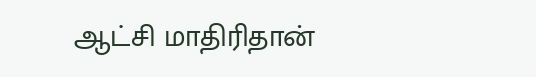ஆட்சி மாதிரிதான்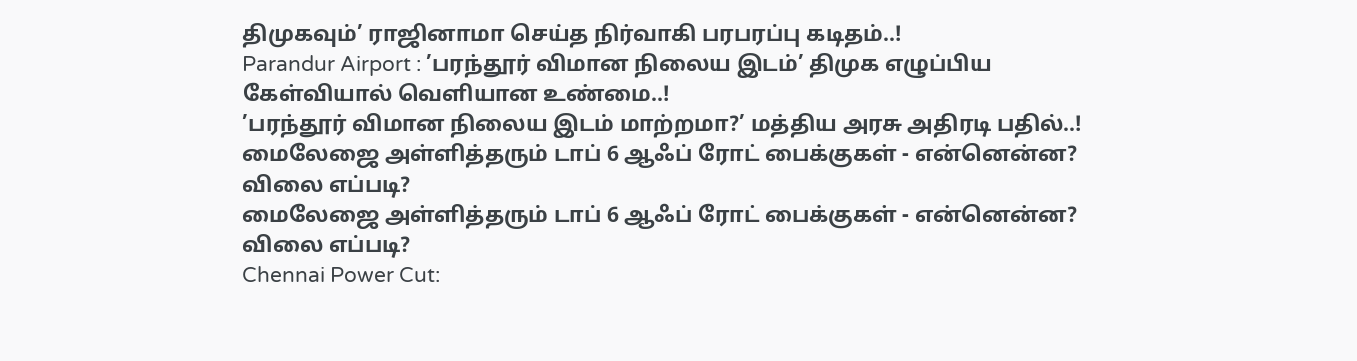திமுகவும்’ ராஜினாமா செய்த நிர்வாகி பரபரப்பு கடிதம்..!
Parandur Airport : ’பரந்தூர் விமான நிலைய இடம்’ திமுக எழுப்பிய கேள்வியால் வெளியான உண்மை..!
’பரந்தூர் விமான நிலைய இடம் மாற்றமா?’ மத்திய அரசு அதிரடி பதில்..!
மைலேஜை அள்ளித்தரும் டாப் 6 ஆஃப் ரோட் பைக்குகள் - என்னென்ன? விலை எப்படி?
மைலேஜை அள்ளித்தரும் டாப் 6 ஆஃப் ரோட் பைக்குகள் - என்னென்ன? விலை எப்படி?
Chennai Power Cut: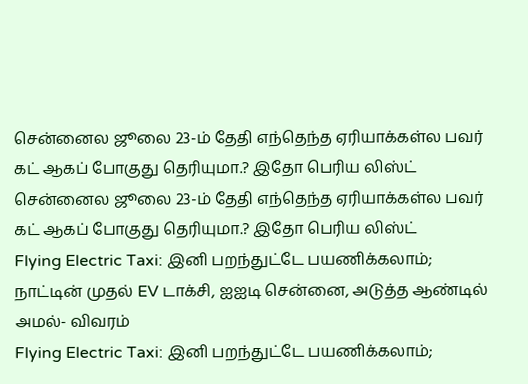சென்னைல ஜூலை 23-ம் தேதி எந்தெந்த ஏரியாக்கள்ல பவர் கட் ஆகப் போகுது தெரியுமா.? இதோ பெரிய லிஸ்ட்
சென்னைல ஜூலை 23-ம் தேதி எந்தெந்த ஏரியாக்கள்ல பவர் கட் ஆகப் போகுது தெரியுமா.? இதோ பெரிய லிஸ்ட்
Flying Electric Taxi: இனி பறந்துட்டே பயணிக்கலாம்; நாட்டின் முதல் EV டாக்சி, ஐஐடி சென்னை, அடுத்த ஆண்டில் அமல்- விவரம்
Flying Electric Taxi: இனி பறந்துட்டே பயணிக்கலாம்;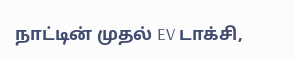நாட்டின் முதல் EV டாக்சி,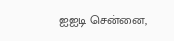ஐஐடி சென்னை,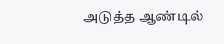அடுத்த ஆண்டில்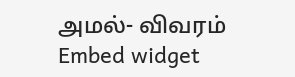அமல்- விவரம்
Embed widget